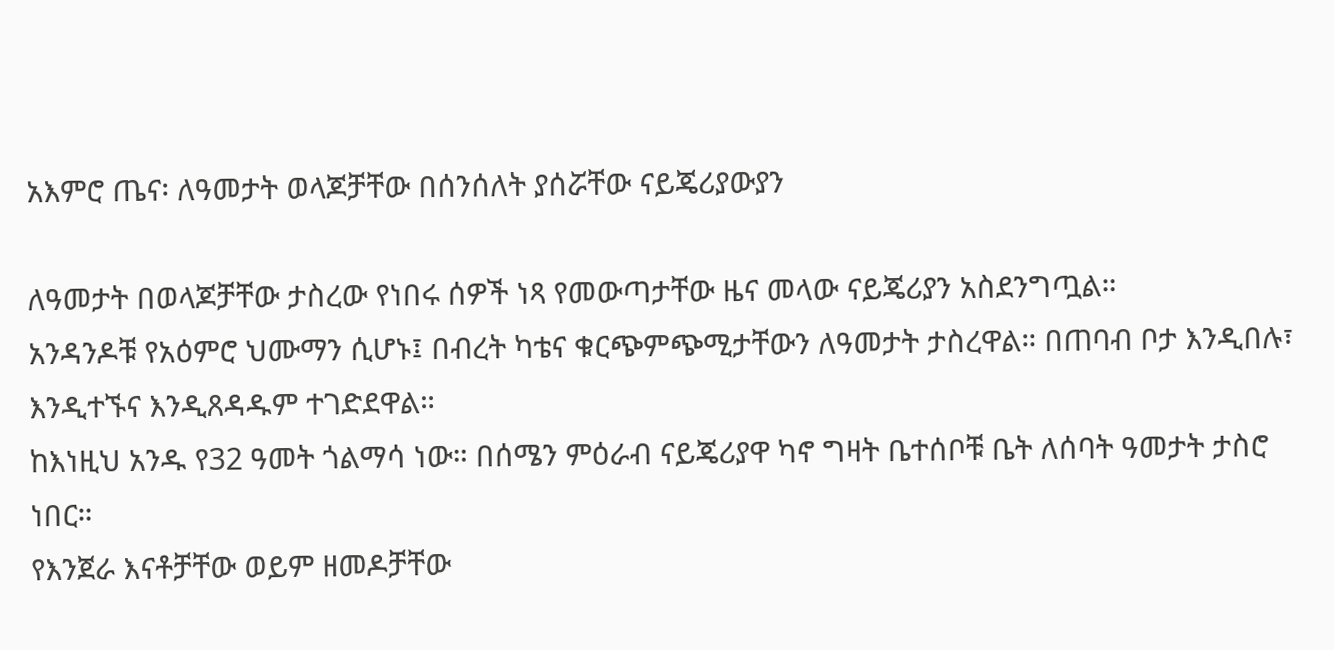አእምሮ ጤና፡ ለዓመታት ወላጆቻቸው በሰንሰለት ያሰሯቸው ናይጄሪያውያን

ለዓመታት በወላጆቻቸው ታስረው የነበሩ ሰዎች ነጻ የመውጣታቸው ዜና መላው ናይጄሪያን አስደንግጧል።
አንዳንዶቹ የአዕምሮ ህሙማን ሲሆኑ፤ በብረት ካቴና ቁርጭምጭሚታቸውን ለዓመታት ታስረዋል። በጠባብ ቦታ እንዲበሉ፣ እንዲተኙና እንዲጸዳዱም ተገድደዋል።
ከእነዚህ አንዱ የ32 ዓመት ጎልማሳ ነው። በሰሜን ምዕራብ ናይጄሪያዋ ካኖ ግዛት ቤተሰቦቹ ቤት ለሰባት ዓመታት ታስሮ ነበር።
የእንጀራ እናቶቻቸው ወይም ዘመዶቻቸው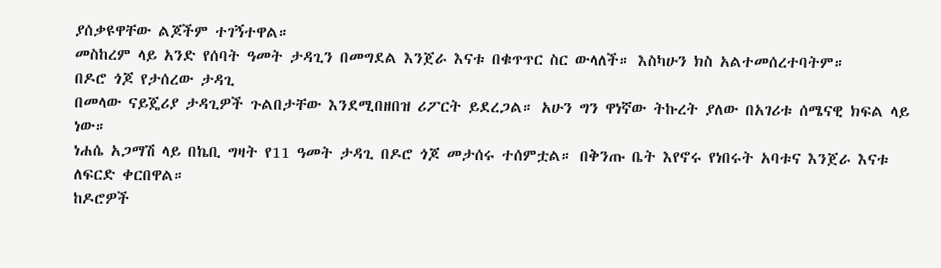ያሰቃዩዋቸው ልጆችም ተገኝተዋል።
መስከረም ላይ አንድ የሰባት ዓመት ታዳጊን በመግደል እንጀራ እናቱ በቁጥጥር ስር ውላለች። እስካሁን ክስ አልተመሰረተባትም።
በዶሮ ጎጆ የታሰረው ታዳጊ
በመላው ናይጄሪያ ታዳጊዎች ጉልበታቸው እንደሚበዘበዝ ሪፖርት ይደረጋል። አሁን ግን ዋነኛው ትኩረት ያለው በአገሪቱ ሰሜናዊ ክፍል ላይ ነው።
ነሐሴ አጋማሽ ላይ በኬቢ ግዛት የ11 ዓመት ታዳጊ በዶሮ ጎጆ መታሰሩ ተሰምቷል። በቅንጡ ቤት እየኖሩ የነበሩት አባቱና እንጀራ እናቱ ለፍርድ ቀርበዋል።
ከዶሮዎች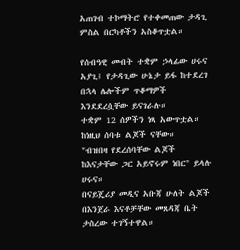አጠገብ ተኮማትሮ የተቀመጠው ታዳጊ ምስል በርካቶችን አስቆጥቷል።

የሰብዓዊ መብት ተቋም ኃላፊው ሀሩና አያጊ፤ የታዳጊው ሁኔታ ይፋ ከተደረገ በኋላ ሌሎችም ጥቆማዎች እንደደረሷቸው ይናገራሉ።
ተቋም 12 ሰዎችን ነጻ አውጥቷል። ከነዚህ ሰባቱ ልጆች ናቸው።
"ብዝበዛ የደረሰባቸው ልጆች ከእናታቸው ጋር አይኖሩም ነበር" ይላሉ ሀሩና።
በናይጄሪያ መዲና አቡጃ ሁለት ልጆች በእንጀራ እናቶቻቸው መጸዳጃ ቤት ታስረው ተገኝተዋል።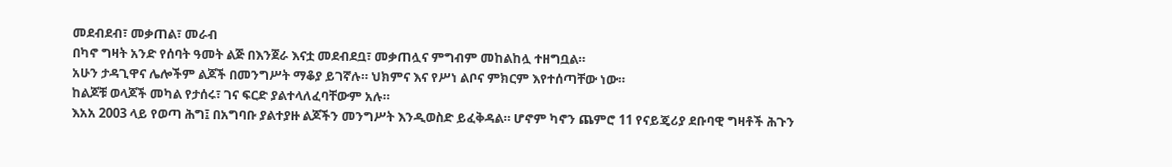መደብደብ፣ መቃጠል፣ መራብ
በካኖ ግዛት አንድ የሰባት ዓመት ልጅ በእንጀራ እናቷ መደብደቧ፣ መቃጠሏና ምግብም መከልከሏ ተዘግቧል።
አሁን ታዳጊዋና ሌሎችም ልጆች በመንግሥት ማቆያ ይገኛሉ። ህክምና እና የሥነ ልቦና ምክርም እየተሰጣቸው ነው።
ከልጆቹ ወላጆች መካል የታሰሩ፣ ገና ፍርድ ያልተላለፈባቸውም አሉ።
እአአ 2003 ላይ የወጣ ሕግ፤ በአግባቡ ያልተያዙ ልጆችን መንግሥት እንዲወስድ ይፈቅዳል። ሆኖም ካኖን ጨምሮ 11 የናይጄሪያ ደቡባዊ ግዛቶች ሕጉን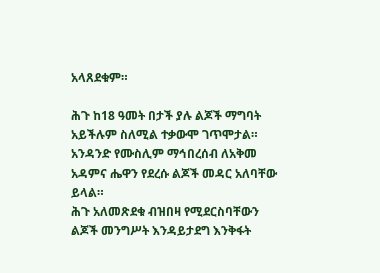አላጸደቁም።

ሕጉ ከ18 ዓመት በታች ያሉ ልጆች ማግባት አይችሉም ስለሚል ተቃውሞ ገጥሞታል። አንዳንድ የሙስሊም ማኅበረሰብ ለአቅመ አዳምና ሔዋን የደረሱ ልጆች መዳር አለባቸው ይላል።
ሕጉ አለመጽደቁ ብዝበዛ የሚደርስባቸውን ልጆች መንግሥት እንዳይታደግ እንቅፋት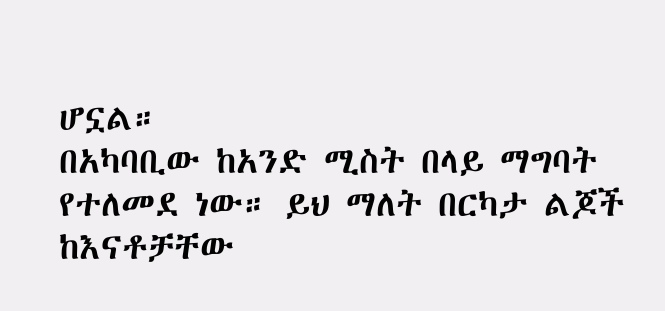ሆኗል።
በአካባቢው ከአንድ ሚስት በላይ ማግባት የተለመደ ነው። ይህ ማለት በርካታ ልጆች ከእናቶቻቸው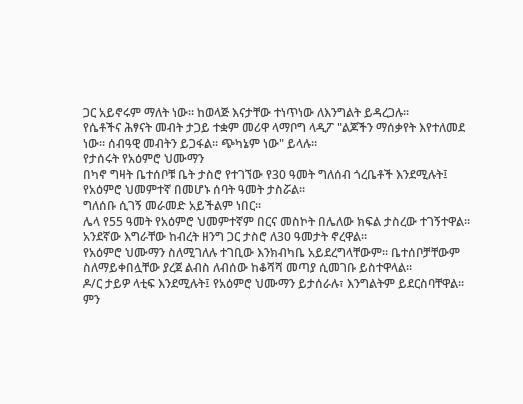ጋር አይኖሩም ማለት ነው። ከወላጅ እናታቸው ተነጥነው ለእንግልት ይዳረጋሉ።
የሴቶችና ሕፃናት መብት ታጋይ ተቋም መሪዋ ላማቦግ ላዲፖ "ልጆችን ማሰቃየት እየተለመደ ነው። ሰብዓዊ መብትን ይጋፋል። ጭካኔም ነው" ይላሉ።
የታሰሩት የአዕምሮ ህሙማን
በካኖ ግዛት ቤተሰቦቹ ቤት ታስሮ የተገኘው የ30 ዓመት ግለሰብ ጎረቤቶች እንደሚሉት፤ የአዕምሮ ህመምተኛ በመሆኑ ሰባት ዓመት ታስሯል።
ግለሰቡ ሲገኝ መራመድ አይችልም ነበር።
ሌላ የ55 ዓመት የአዕምሮ ህመምተኛም በርና መስኮት በሌለው ክፍል ታስረው ተገኝተዋል። አንደኛው እግራቸው ከብረት ዘንግ ጋር ታስሮ ለ30 ዓመታት ኖረዋል።
የአዕምሮ ህሙማን ስለሚገለሉ ተገቢው እንክብካቤ አይደረግላቸውም። ቤተሰቦቻቸውም ስለማይቀበሏቸው ያረጀ ልብስ ለብሰው ከቆሻሻ መጣያ ሲመገቡ ይስተዋላል።
ዶ/ር ታይዎ ላቲፍ እንደሚሉት፤ የአዕምሮ ህሙማን ይታሰራሉ፣ እንግልትም ይደርስባቸዋል።
ምን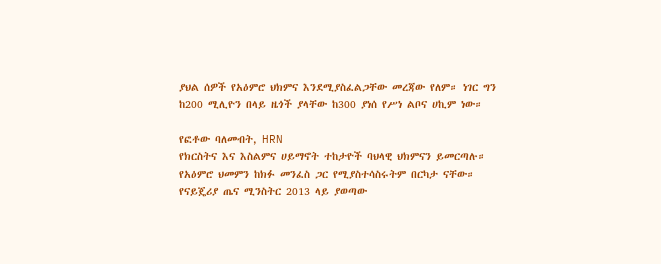ያህል ሰዎች የአዕምሮ ህክምና እንደሚያስፈልጋቸው መረጃው የለም። ነገር ግን ከ200 ሚሊዮን በላይ ዜጎች ያላቸው ከ300 ያነሰ የሥነ ልቦና ሀኪም ነው።

የፎቶው ባለመብት, HRN
የክርስትና እና እስልምና ሀይማኖት ተከታዮች ባህላዊ ህክምናን ይመርጣሉ።
የአዕምሮ ህመምን ከክፉ መንፈስ ጋር የሚያስተሳስሩትም በርካታ ናቸው።
የናይጄሪያ ጤና ሚንስትር 2013 ላይ ያወጣው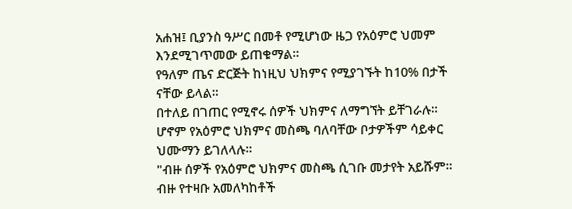አሐዝ፤ ቢያንስ ዓሥር በመቶ የሚሆነው ዜጋ የአዕምሮ ህመም እንደሚገጥመው ይጠቁማል።
የዓለም ጤና ድርጅት ከነዚህ ህክምና የሚያገኙት ከ10% በታች ናቸው ይላል።
በተለይ በገጠር የሚኖሩ ሰዎች ህክምና ለማግኘት ይቸገራሉ።
ሆኖም የአዕምሮ ህክምና መስጫ ባለባቸው ቦታዎችም ሳይቀር ህሙማን ይገለላሉ።
"ብዙ ሰዎች የአዕምሮ ህክምና መስጫ ሲገቡ መታየት አይሹም። ብዙ የተዛቡ አመለካከቶች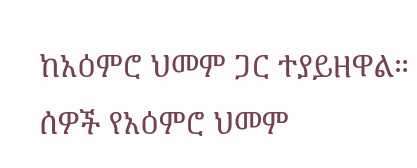ከአዕምሮ ህመም ጋር ተያይዘዋል። ሰዎች የአዕምሮ ህመም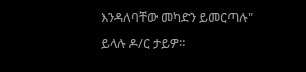እንዳለባቸው መካድን ይመርጣሉ" ይላሉ ዶ/ር ታይዎ።